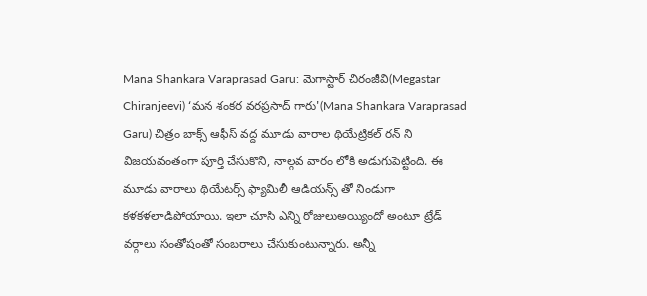Mana Shankara Varaprasad Garu: మెగాస్టార్ చిరంజీవి(Megastar Chiranjeevi) ‘మన శంకర వరప్రసాద్ గారు'(Mana Shankara Varaprasad Garu) చిత్రం బాక్స్ ఆఫీస్ వద్ద మూడు వారాల థియేట్రికల్ రన్ ని విజయవంతంగా పూర్తి చేసుకొని, నాల్గవ వారం లోకి అడుగుపెట్టింది. ఈ మూడు వారాలు థియేటర్స్ ఫ్యామిలీ ఆడియన్స్ తో నిండుగా కళకళలాడిపోయాయి. ఇలా చూసి ఎన్ని రోజులుఅయ్యిందో అంటూ ట్రేడ్ వర్గాలు సంతోషంతో సంబరాలు చేసుకుంటున్నారు. అన్నీ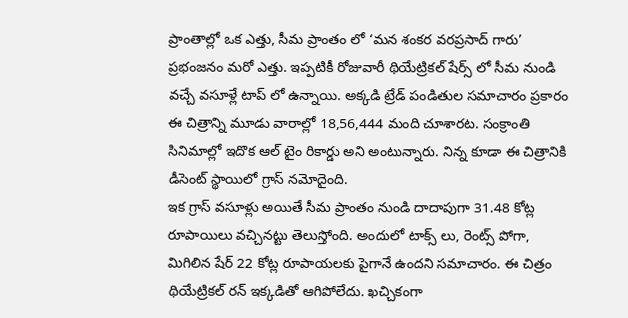ప్రాంతాల్లో ఒక ఎత్తు, సీమ ప్రాంతం లో ‘మన శంకర వరప్రసాద్ గారు’ ప్రభంజనం మరో ఎత్తు. ఇప్పటికీ రోజువారీ థియేట్రికల్ షేర్స్ లో సీమ నుండి వచ్చే వసూళ్లే టాప్ లో ఉన్నాయి. అక్కడి ట్రేడ్ పండితుల సమాచారం ప్రకారం ఈ చిత్రాన్ని మూడు వారాల్లో 18,56,444 మంది చూశారట. సంక్రాంతి సినిమాల్లో ఇదొక ఆల్ టైం రికార్డు అని అంటున్నారు. నిన్న కూడా ఈ చిత్రానికి డీసెంట్ స్థాయిలో గ్రాస్ నమోదైంది.
ఇక గ్రాస్ వసూళ్లు అయితే సీమ ప్రాంతం నుండి దాదాపుగా 31.48 కోట్ల రూపాయిలు వచ్చినట్టు తెలుస్తోంది. అందులో టాక్స్ లు, రెంట్స్ పోగా, మిగిలిన షేర్ 22 కోట్ల రూపాయలకు పైగానే ఉందని సమాచారం. ఈ చిత్రం థియేట్రికల్ రన్ ఇక్కడితో ఆగిపోలేదు. ఖచ్చికంగా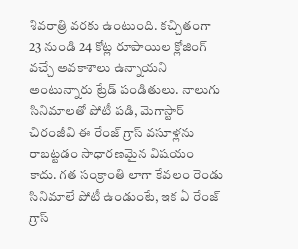శివరాత్రి వరకు ఉంటుంది. కచ్చితంగా 23 నుండి 24 కోట్ల రూపాయిల క్లోజింగ్ వచ్చే అవకాశాలు ఉన్నాయని అంటున్నారు ట్రేడ్ పండితులు. నాలుగు సినిమాలతో పోటీ పడి, మెగాస్టార్ చిరంజీవి ఈ రేంజ్ గ్రాస్ వసూళ్లను రాబట్టడం సాధారణమైన విషయం కాదు. గత సంక్రాంతి లాగా కేవలం రెండు సినిమాలే పోటీ ఉండుంటే, ఇక ఏ రేంజ్ గ్రాస్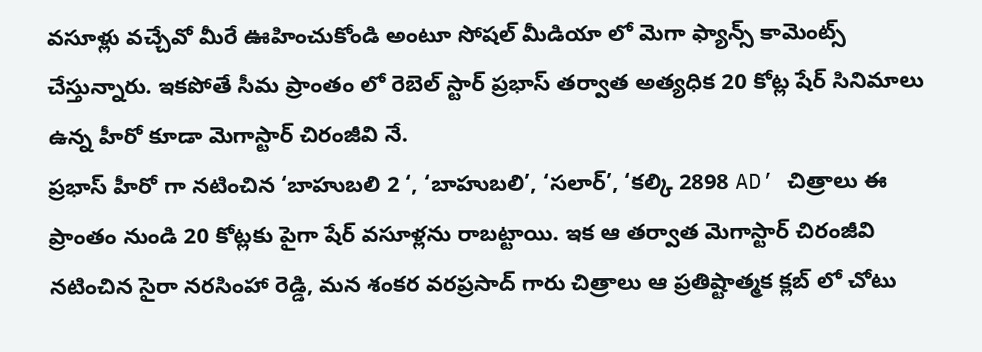వసూళ్లు వచ్చేవో మీరే ఊహించుకోండి అంటూ సోషల్ మీడియా లో మెగా ఫ్యాన్స్ కామెంట్స్ చేస్తున్నారు. ఇకపోతే సీమ ప్రాంతం లో రెబెల్ స్టార్ ప్రభాస్ తర్వాత అత్యధిక 20 కోట్ల షేర్ సినిమాలు ఉన్న హీరో కూడా మెగాస్టార్ చిరంజీవి నే.
ప్రభాస్ హీరో గా నటించిన ‘బాహుబలి 2 ‘, ‘బాహుబలి’, ‘సలార్’, ‘కల్కి 2898 AD’ చిత్రాలు ఈ ప్రాంతం నుండి 20 కోట్లకు పైగా షేర్ వసూళ్లను రాబట్టాయి. ఇక ఆ తర్వాత మెగాస్టార్ చిరంజీవి నటించిన సైరా నరసింహా రెడ్డి, మన శంకర వరప్రసాద్ గారు చిత్రాలు ఆ ప్రతిష్టాత్మక క్లబ్ లో చోటు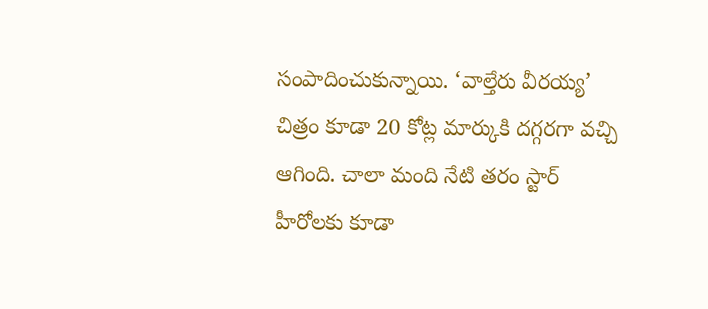సంపాదించుకున్నాయి. ‘వాల్తేరు వీరయ్య’ చిత్రం కూడా 20 కోట్ల మార్కుకి దగ్గరగా వచ్చి ఆగింది. చాలా మంది నేటి తరం స్టార్ హీరోలకు కూడా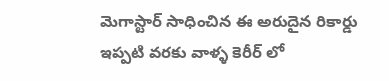మెగాస్టార్ సాధించిన ఈ అరుదైన రికార్డు ఇప్పటి వరకు వాళ్ళ కెరీర్ లో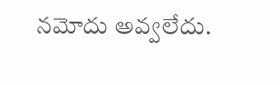నమోదు అవ్వలేదు.